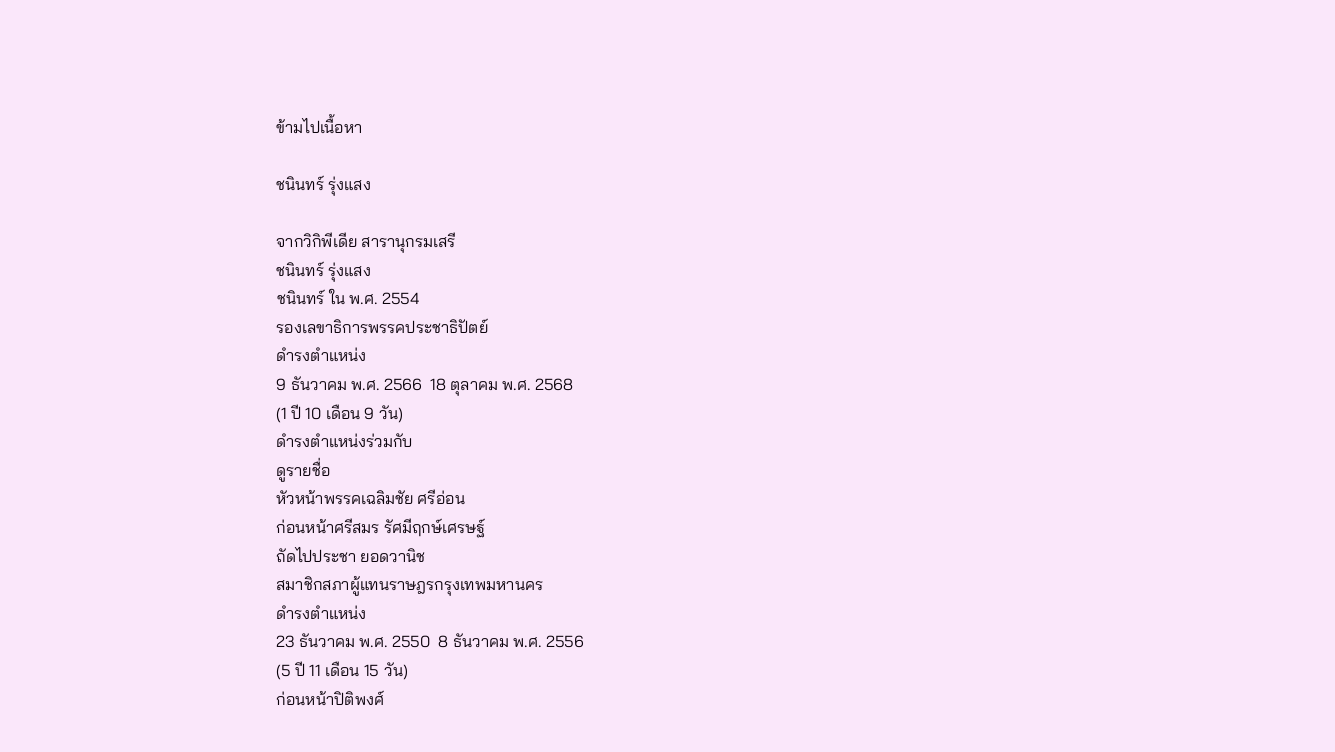ข้ามไปเนื้อหา

ชนินทร์ รุ่งแสง

จากวิกิพีเดีย สารานุกรมเสรี
ชนินทร์ รุ่งแสง
ชนินทร์ ใน พ.ศ. 2554
รองเลขาธิการพรรคประชาธิปัตย์
ดำรงตำแหน่ง
9 ธันวาคม พ.ศ. 2566  18 ตุลาคม พ.ศ. 2568
(1 ปี 10 เดือน 9 วัน)
ดำรงตำแหน่งร่วมกับ
ดูรายชื่อ
หัวหน้าพรรคเฉลิมชัย ศรีอ่อน
ก่อนหน้าศรีสมร รัศมีฤกษ์เศรษฐ์
ถัดไปประชา ยอดวานิช
สมาชิกสภาผู้แทนราษฎรกรุงเทพมหานคร
ดำรงตำแหน่ง
23 ธันวาคม พ.ศ. 2550  8 ธันวาคม พ.ศ. 2556
(5 ปี 11 เดือน 15 วัน)
ก่อนหน้าปิติพงศ์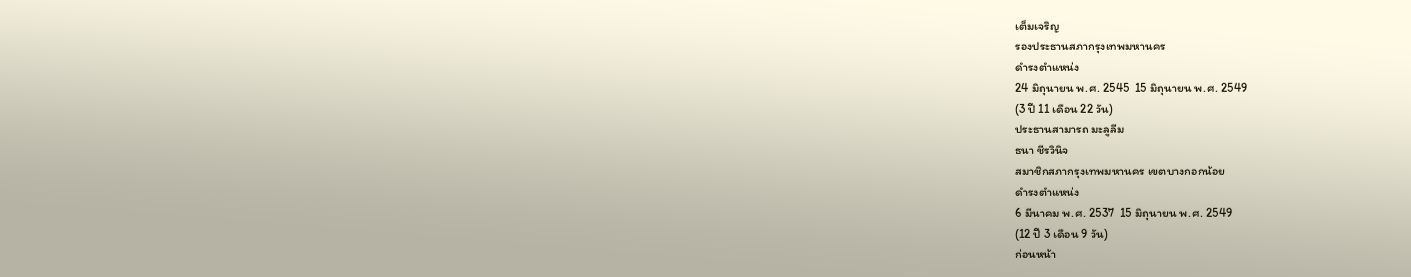เต็มเจริญ
รองประธานสภากรุงเทพมหานคร
ดำรงตำแหน่ง
24 มิถุนายน พ.ศ. 2545  15 มิถุนายน พ.ศ. 2549
(3 ปี 11 เดือน 22 วัน)
ประธานสามารถ มะลูลีม
ธนา ชีรวินิจ
สมาชิกสภากรุงเทพมหานคร เขตบางกอกน้อย
ดำรงตำแหน่ง
6 มีนาคม พ.ศ. 2537  15 มิถุนายน พ.ศ. 2549
(12 ปี 3 เดือน 9 วัน)
ก่อนหน้า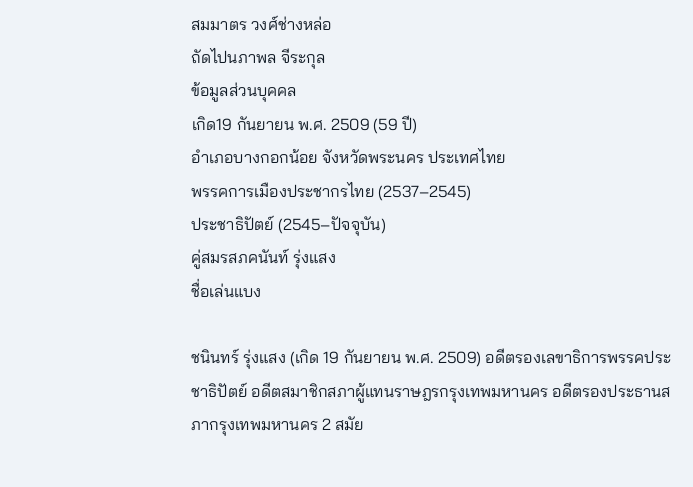สมมาตร วงศ์ช่างหล่อ
ถัดไปนภาพล จีระกุล
ข้อมูลส่วนบุคคล
เกิด19 กันยายน พ.ศ. 2509 (59 ปี)
อำเภอบางกอกน้อย จังหวัดพระนคร ประเทศไทย
พรรคการเมืองประชากรไทย (2537–2545)
ประชาธิปัตย์ (2545–ปัจจุบัน)
คู่สมรสภคนันท์ รุ่งแสง
ชื่อเล่นแบง

ชนินทร์ รุ่งแสง (เกิด 19 กันยายน พ.ศ. 2509) อดีตรองเลขาธิการพรรคประชาธิปัตย์ อดีตสมาชิกสภาผู้แทนราษฎรกรุงเทพมหานคร อดีตรองประธานสภากรุงเทพมหานคร 2 สมัย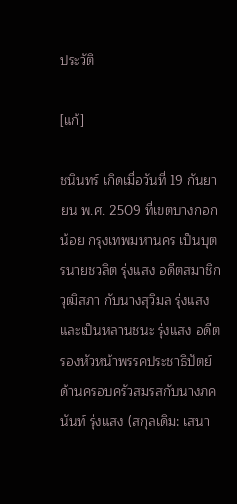ประวัติ

[แก้]

ชนินทร์ เกิดเมื่อวันที่ 19 กันยายน พ.ศ. 2509 ที่เขตบางกอกน้อย กรุงเทพมหานคร เป็นบุตรนายชวลิต รุ่งแสง อดีตสมาชิกวุฒิสภา กับนางสุวิมล รุ่งแสง และเป็นหลานชนะ รุ่งแสง อดีตรองหัวหน้าพรรคประชาธิปัตย์ ด้านครอบครัวสมรสกับนางภคนันท์ รุ่งแสง (สกุลเดิม: เสนา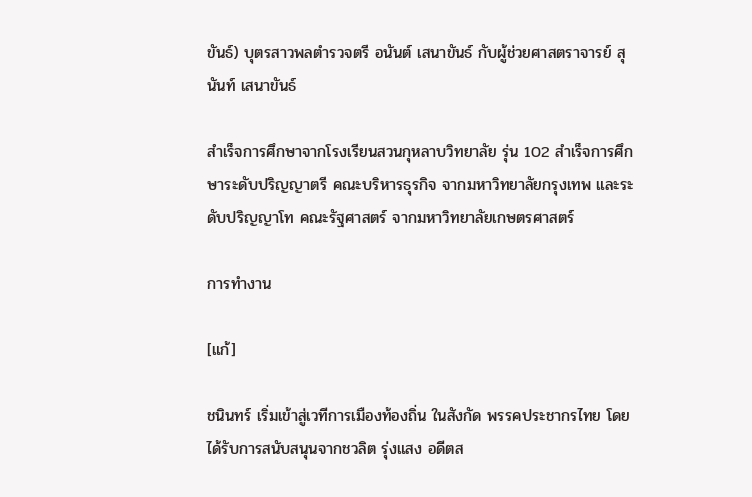ขันธ์) บุตรสาวพลตำรวจตรี อนันต์ เสนาขันธ์ กับผู้ช่วยศาสตราจารย์ สุนันท์ เสนาขันธ์

สำเร็จการศึกษาจากโรงเรียนสวนกุหลาบวิทยาลัย รุ่น 102 สำเร็จการศึกษาระดับปริญญาตรี คณะบริหารธุรกิจ จากมหาวิทยาลัยกรุงเทพ และระดับปริญญาโท คณะรัฐศาสตร์ จากมหาวิทยาลัยเกษตรศาสตร์

การทำงาน

[แก้]

ชนินทร์ เริ่มเข้าสู่เวทีการเมืองท้องถิ่น ในสังกัด พรรคประชากรไทย โดยได้รับการสนับสนุนจากชวลิต รุ่งแสง อดีตส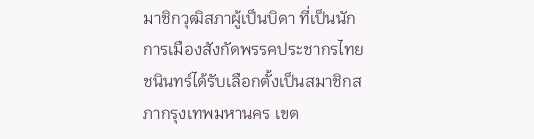มาชิกวุฒิสภาผู้เป็นบิดา ที่เป็นนักการเมืองสังกัดพรรคประชากรไทย ชนินทร์ได้รับเลือกตั้งเป็นสมาชิกสภากรุงเทพมหานคร เขต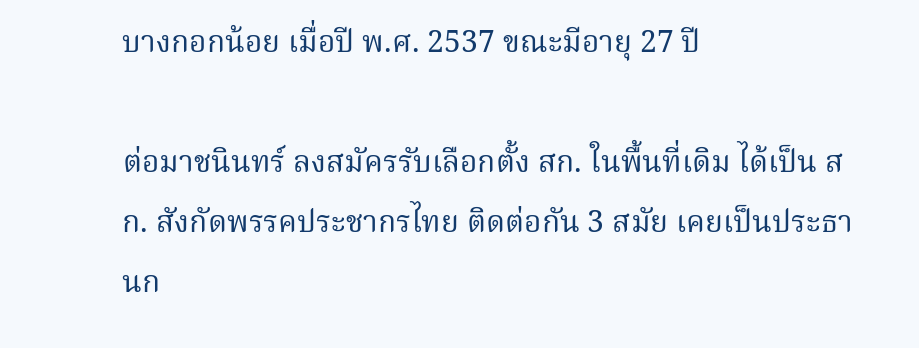บางกอกน้อย เมื่อปี พ.ศ. 2537 ขณะมีอายุ 27 ปี

ต่อมาชนินทร์ ลงสมัครรับเลือกตั้ง สก. ในพื้นที่เดิม ได้เป็น สก. สังกัดพรรคประชากรไทย ติดต่อกัน 3 สมัย เคยเป็นประธานก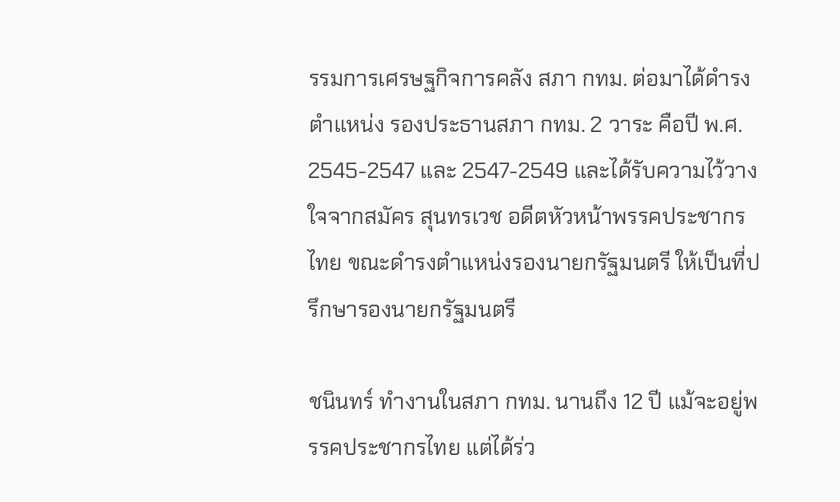รรมการเศรษฐกิจการคลัง สภา กทม. ต่อมาได้ดำรงตำแหน่ง รองประธานสภา กทม. 2 วาระ คือปี พ.ศ. 2545-2547 และ 2547-2549 และได้รับความไว้วางใจจากสมัคร สุนทรเวช อดีตหัวหน้าพรรคประชากรไทย ขณะดำรงตำแหน่งรองนายกรัฐมนตรี ให้เป็นที่ปรึกษารองนายกรัฐมนตรี

ชนินทร์ ทำงานในสภา กทม. นานถึง 12 ปี แม้จะอยู่พรรคประชากรไทย แต่ได้ร่ว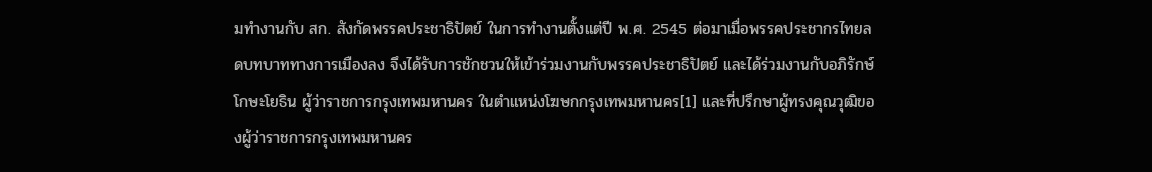มทำงานกับ สก. สังกัดพรรคประชาธิปัตย์ ในการทำงานตั้งแต่ปี พ.ศ. 2545 ต่อมาเมื่อพรรคประชากรไทยลดบทบาททางการเมืองลง จึงได้รับการชักชวนให้เข้าร่วมงานกับพรรคประชาธิปัตย์ และได้ร่วมงานกับอภิรักษ์ โกษะโยธิน ผู้ว่าราชการกรุงเทพมหานคร ในตำแหน่งโฆษกกรุงเทพมหานคร[1] และที่ปรึกษาผู้ทรงคุณวุฒิของผู้ว่าราชการกรุงเทพมหานคร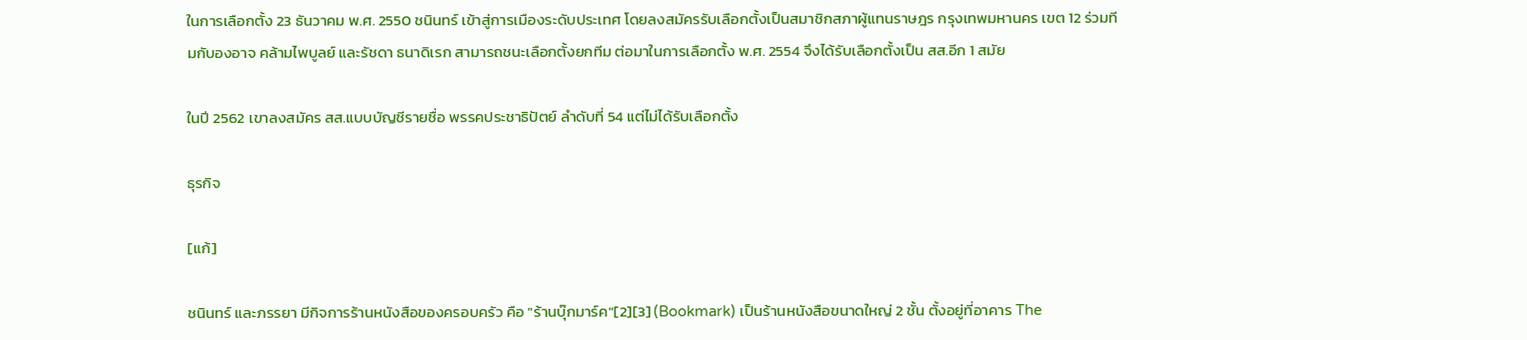ในการเลือกตั้ง 23 ธันวาคม พ.ศ. 2550 ชนินทร์ เข้าสู่การเมืองระดับประเทศ โดยลงสมัครรับเลือกตั้งเป็นสมาชิกสภาผู้แทนราษฎร กรุงเทพมหานคร เขต 12 ร่วมทีมกับองอาจ คล้ามไพบูลย์ และรัชดา ธนาดิเรก สามารถชนะเลือกตั้งยกทีม ต่อมาในการเลือกตั้ง พ.ศ. 2554 จึงได้รับเลือกตั้งเป็น สส.อีก 1 สมัย

ในปี 2562 เขาลงสมัคร สส.แบบบัญชีรายชื่อ พรรคประชาธิปัตย์ ลำดับที่ 54 แต่ไม่ได้รับเลือกตั้ง

ธุรกิจ

[แก้]

ชนินทร์ และภรรยา มีกิจการร้านหนังสือของครอบครัว คือ "ร้านบุ๊กมาร์ค"[2][3] (Bookmark) เป็นร้านหนังสือขนาดใหญ่ 2 ชั้น ตั้งอยู่ที่อาคาร The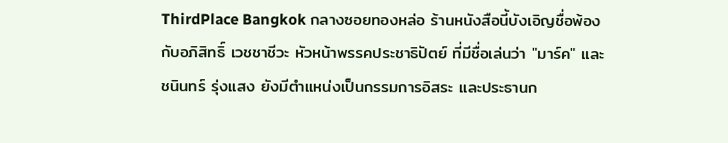ThirdPlace Bangkok กลางซอยทองหล่อ ร้านหนังสือนี้บังเอิญชื่อพ้องกับอภิสิทธิ์ เวชชาชีวะ หัวหน้าพรรคประชาธิปัตย์ ที่มีชื่อเล่นว่า "มาร์ค" และชนินทร์ รุ่งแสง ยังมีตำแหน่งเป็นกรรมการอิสระ และประธานก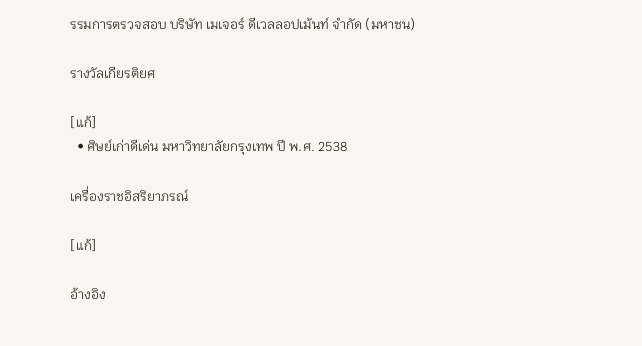รรมการตรวจสอบ บริษัท เมเจอร์ ดีเวลลอปเม้นท์ จำกัด (มหาชน)

รางวัลเกียรติยศ

[แก้]
  • ศิษย์เก่าดีเด่น มหาวิทยาลัยกรุงเทพ ปี พ.ศ. 2538

เครื่องราชอิสริยาภรณ์

[แก้]

อ้างอิง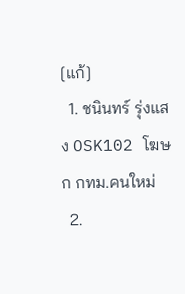[แก้]
  1. ชนินทร์ รุ่งแสง OSK102 โฆษก กทม.คนใหม่
  2.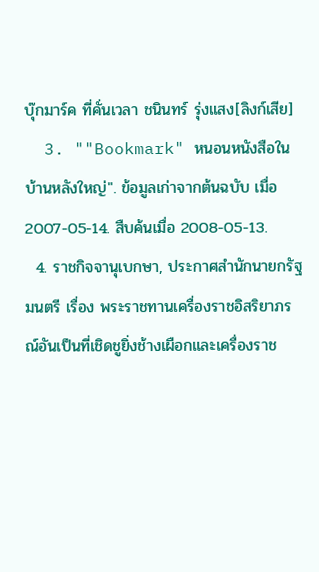บุ๊กมาร์ค ที่คั่นเวลา ชนินทร์ รุ่งแสง[ลิงก์เสีย]
  3. ""Bookmark" หนอนหนังสือในบ้านหลังใหญ่". ข้อมูลเก่าจากต้นฉบับ เมื่อ 2007-05-14. สืบค้นเมื่อ 2008-05-13.
  4. ราชกิจจานุเบกษา, ประกาศสำนักนายกรัฐมนตรี เรื่อง พระราชทานเครื่องราชอิสริยาภรณ์อันเป็นที่เชิดชูยิ่งช้างเผือกและเครื่องราช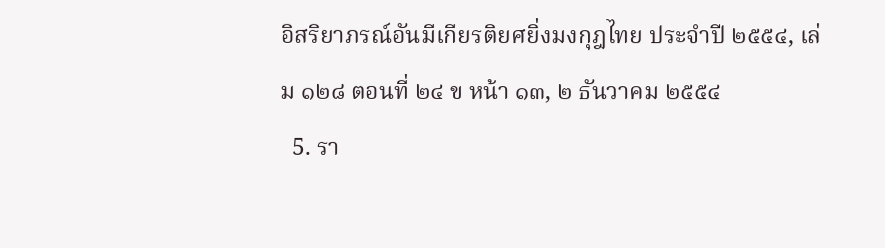อิสริยาภรณ์อันมีเกียรติยศยิ่งมงกุฎไทย ประจำปี ๒๕๕๔, เล่ม ๑๒๘ ตอนที่ ๒๔ ข หน้า ๑๓, ๒ ธันวาคม ๒๕๕๔
  5. รา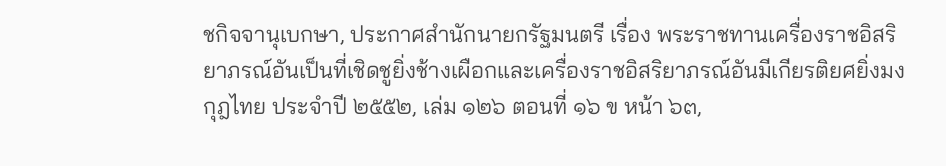ชกิจจานุเบกษา, ประกาศสำนักนายกรัฐมนตรี เรื่อง พระราชทานเครื่องราชอิสริยาภรณ์อันเป็นที่เชิดชูยิ่งช้างเผือกและเครื่องราชอิสริยาภรณ์อันมีเกียรติยศยิ่งมงกุฎไทย ประจำปี ๒๕๕๒, เล่ม ๑๒๖ ตอนที่ ๑๖ ข หน้า ๖๓,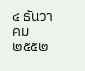๔ ธันวาคม ๒๕๕๒